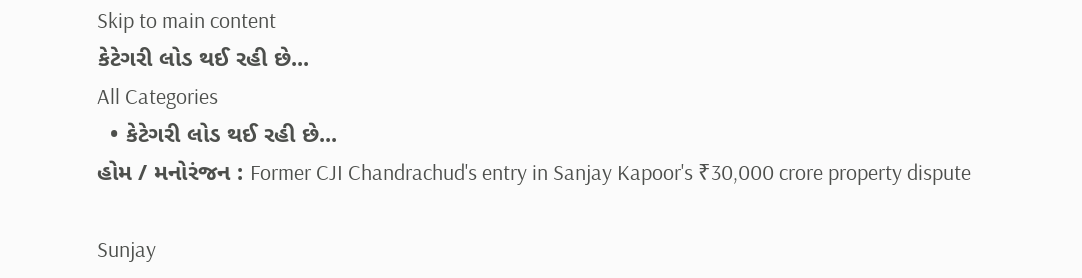Skip to main content
કેટેગરી લોડ થઈ રહી છે...
All Categories
  • કેટેગરી લોડ થઈ રહી છે...
હોમ / મનોરંજન : Former CJI Chandrachud's entry in Sanjay Kapoor's ₹30,000 crore property dispute

Sunjay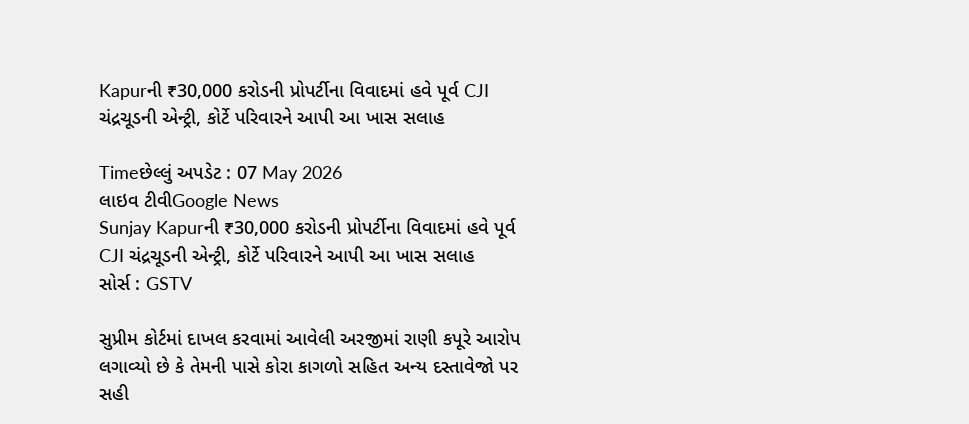Kapurની ₹30,000 કરોડની પ્રોપર્ટીના વિવાદમાં હવે પૂર્વ CJI ચંદ્રચૂડની એન્ટ્રી, કોર્ટે પરિવારને આપી આ ખાસ સલાહ

Timeછેલ્લું અપડેટ : 07 May 2026
લાઇવ ટીવીGoogle News
Sunjay Kapurની ₹30,000 કરોડની પ્રોપર્ટીના વિવાદમાં હવે પૂર્વ CJI ચંદ્રચૂડની એન્ટ્રી, કોર્ટે પરિવારને આપી આ ખાસ સલાહ
સોર્સ : GSTV

સુપ્રીમ કોર્ટમાં દાખલ કરવામાં આવેલી અરજીમાં રાણી કપૂરે આરોપ લગાવ્યો છે કે તેમની પાસે કોરા કાગળો સહિત અન્ય દસ્તાવેજો પર સહી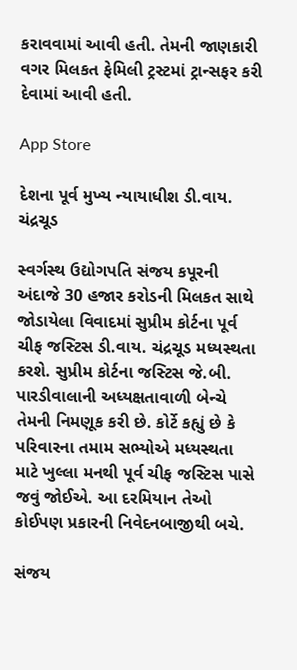કરાવવામાં આવી હતી. તેમની જાણકારી વગર મિલકત ફેમિલી ટ્રસ્ટમાં ટ્રાન્સફર કરી દેવામાં આવી હતી.

App Store

દેશના પૂર્વ મુખ્ય ન્યાયાધીશ ડી.વાય. ચંદ્રચૂડ

સ્વર્ગસ્થ ઉદ્યોગપતિ સંજય કપૂરની અંદાજે 30 હજાર કરોડની મિલકત સાથે જોડાયેલા વિવાદમાં સુપ્રીમ કોર્ટના પૂર્વ ચીફ જસ્ટિસ ડી.વાય. ચંદ્રચૂડ મધ્યસ્થતા કરશે. સુપ્રીમ કોર્ટના જસ્ટિસ જે.બી. પારડીવાલાની અધ્યક્ષતાવાળી બેન્ચે તેમની નિમણૂક કરી છે. કોર્ટે કહ્યું છે કે પરિવારના તમામ સભ્યોએ મધ્યસ્થતા માટે ખુલ્લા મનથી પૂર્વ ચીફ જસ્ટિસ પાસે જવું જોઈએ. આ દરમિયાન તેઓ કોઈપણ પ્રકારની નિવેદનબાજીથી બચે.

સંજય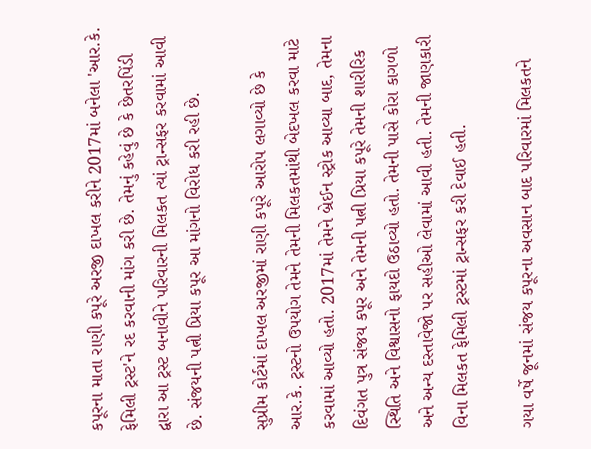કપૂરના માતા રાણી કપૂરે અરજી દાખલ કરીને 2017માં બનેલા 'આર.કે. ફેમિલી ટ્રસ્ટ'ને રદ કરવાની માંગ કરી છે. તેમનું કહેવું છે કે છેતરપિંડી દ્વારા આ ટ્રસ્ટ બનાવીને પરિવારની મિલકત ત્યાં ટ્રાન્સફર કરવામાં આવી છે. સંજયની પત્ની પ્રિયા કપૂર આ માંગનો વિરોધ કરી રહી છે.

સુપ્રીમ કોર્ટમાં દાખલ અરજીમાં રાણી કપૂરે આરોપ લગાવ્યો છે કે આર.કે. ટ્રસ્ટનો ઉપયોગ તેમને તેમની મિલકતમાંથી બેદખલ કરવા માટે કરવામાં આવ્યો હતો. 2017માં તેમને બ્રેઈન સ્ટ્રોક આવ્યા બાદ, તેમના દિવંગત પુત્ર સંજય કપૂર અને તેમની પત્ની પ્રિયા કપૂરે તેમની શારીરિક સ્થિતિ અને વિશ્વાસનો ફાયદો ઉઠાવ્યો હતો. તેમની પાસે કોરા કાગળો અને અન્ય દસ્તાવેજો પર સહીઓ લેવામાં આવી હતી. તેમની જાણકારી વિના મિલકત ફેમિલી ટ્રસ્ટમાં ટ્રાન્સફર કરી દેવાઈ હતી.

ગયા વર્ષે જૂનમાં સંજય કપૂરના અવસાન બાદ પરિવારમાં મિલકતને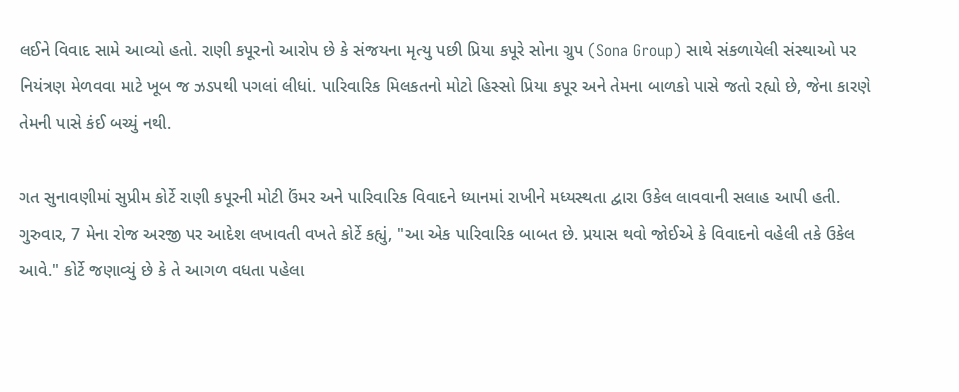લઈને વિવાદ સામે આવ્યો હતો. રાણી કપૂરનો આરોપ છે કે સંજયના મૃત્યુ પછી પ્રિયા કપૂરે સોના ગ્રુપ (Sona Group) સાથે સંકળાયેલી સંસ્થાઓ પર નિયંત્રણ મેળવવા માટે ખૂબ જ ઝડપથી પગલાં લીધાં. પારિવારિક મિલકતનો મોટો હિસ્સો પ્રિયા કપૂર અને તેમના બાળકો પાસે જતો રહ્યો છે, જેના કારણે તેમની પાસે કંઈ બચ્યું નથી.

ગત સુનાવણીમાં સુપ્રીમ કોર્ટે રાણી કપૂરની મોટી ઉંમર અને પારિવારિક વિવાદને ધ્યાનમાં રાખીને મધ્યસ્થતા દ્વારા ઉકેલ લાવવાની સલાહ આપી હતી. ગુરુવાર, 7 મેના રોજ અરજી પર આદેશ લખાવતી વખતે કોર્ટે કહ્યું, "આ એક પારિવારિક બાબત છે. પ્રયાસ થવો જોઈએ કે વિવાદનો વહેલી તકે ઉકેલ આવે." કોર્ટે જણાવ્યું છે કે તે આગળ વધતા પહેલા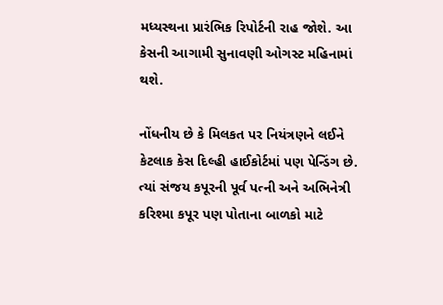મધ્યસ્થના પ્રારંભિક રિપોર્ટની રાહ જોશે. આ કેસની આગામી સુનાવણી ઓગસ્ટ મહિનામાં થશે.

નોંધનીય છે કે મિલકત પર નિયંત્રણને લઈને કેટલાક કેસ દિલ્હી હાઈકોર્ટમાં પણ પેન્ડિંગ છે. ત્યાં સંજય કપૂરની પૂર્વ પત્ની અને અભિનેત્રી કરિશ્મા કપૂર પણ પોતાના બાળકો માટે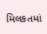મિલકતમાં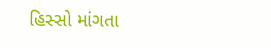હિસ્સો માંગતા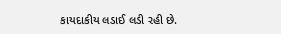કાયદાકીય લડાઈ લડી રહી છે.